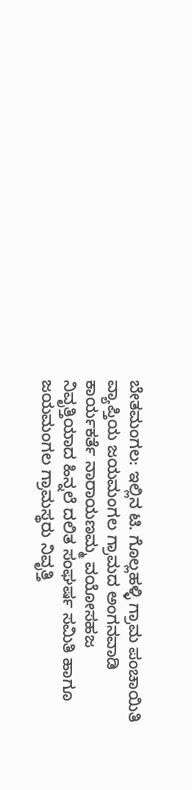ಬೇತಮಂಗಲ: ಇಲ್ಲಿನ ಟಿ. ಗೊಲ್ಲಹಳ್ಳಿ ಗ್ರಾಮ ಪಂಚಾಯಿತಿ ವ್ಯಾಪ್ತಿಯ ಜಯಮಂಗಲ ಗ್ರಾಮದ ಅಂಗನವಾಡಿ ಕಾರ್ಯಕರ್ತೆ ನಾರಾಯಣಮ್ಮ ವಯೋಸಹಜ ನಿವೃತ್ತಿಯಾದ ಹಿನ್ನಲೆ ದಲಿತ ಸಂಘರ್ಷ ಸಮಿತಿ ಹಾಗೂ ಜಯಮಂಗಲ ಗ್ರಾಮಸ್ಥರು ನಿವೃತ್ತಿ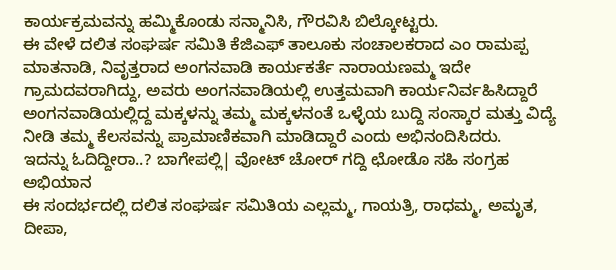ಕಾರ್ಯಕ್ರಮವನ್ನು ಹಮ್ಮಿಕೊಂಡು ಸನ್ಮಾನಿಸಿ, ಗೌರವಿಸಿ ಬಿಲ್ಕೋಟ್ಟರು.
ಈ ವೇಳೆ ದಲಿತ ಸಂಘರ್ಷ ಸಮಿತಿ ಕೆಜಿಎಫ್ ತಾಲೂಕು ಸಂಚಾಲಕರಾದ ಎಂ ರಾಮಪ್ಪ ಮಾತನಾಡಿ, ನಿವೃತ್ತರಾದ ಅಂಗನವಾಡಿ ಕಾರ್ಯಕರ್ತೆ ನಾರಾಯಣಮ್ಮ ಇದೇ ಗ್ರಾಮದವರಾಗಿದ್ದು, ಅವರು ಅಂಗನವಾಡಿಯಲ್ಲಿ ಉತ್ತಮವಾಗಿ ಕಾರ್ಯನಿರ್ವಹಿಸಿದ್ದಾರೆ ಅಂಗನವಾಡಿಯಲ್ಲಿದ್ದ ಮಕ್ಕಳನ್ನು ತಮ್ಮ ಮಕ್ಕಳನಂತೆ ಒಳ್ಳೆಯ ಬುದ್ದಿ ಸಂಸ್ಕಾರ ಮತ್ತು ವಿದ್ಯೆ ನೀಡಿ ತಮ್ಮ ಕೆಲಸವನ್ನು ಪ್ರಾಮಾಣಿಕವಾಗಿ ಮಾಡಿದ್ದಾರೆ ಎಂದು ಅಭಿನಂದಿಸಿದರು.
ಇದನ್ನು ಓದಿದ್ದೀರಾ..? ಬಾಗೇಪಲ್ಲಿ| ವೋಟ್ ಚೋರ್ ಗದ್ದಿ ಛೋಡೊ ಸಹಿ ಸಂಗ್ರಹ ಅಭಿಯಾನ
ಈ ಸಂದರ್ಭದಲ್ಲಿ ದಲಿತ ಸಂಘರ್ಷ ಸಮಿತಿಯ ಎಲ್ಲಮ್ಮ, ಗಾಯತ್ರಿ, ರಾಧಮ್ಮ, ಅಮೃತ, ದೀಪಾ,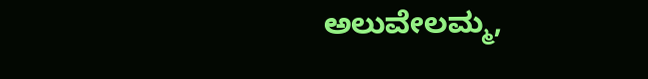ಅಲುವೇಲಮ್ಮ,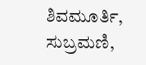ಶಿವಮೂರ್ತಿ, ಸುಬ್ರಮಣಿ,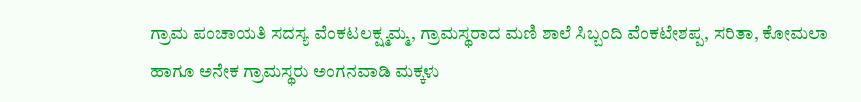ಗ್ರಾಮ ಪಂಚಾಯತಿ ಸದಸ್ಯ ವೆಂಕಟಲಕ್ಷ್ಮಮ್ಮ, ಗ್ರಾಮಸ್ಥರಾದ ಮಣಿ ಶಾಲೆ ಸಿಬ್ಬಂದಿ ವೆಂಕಟೇಶಪ್ಪ, ಸರಿತಾ, ಕೋಮಲಾ ಹಾಗೂ ಅನೇಕ ಗ್ರಾಮಸ್ಥರು ಅಂಗನವಾಡಿ ಮಕ್ಕಳು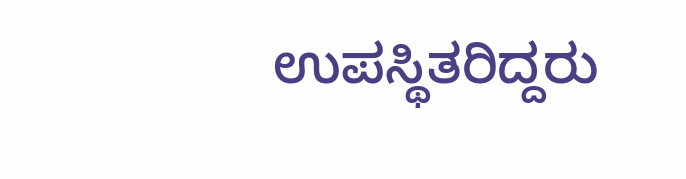ಉಪಸ್ಥಿತರಿದ್ದರು